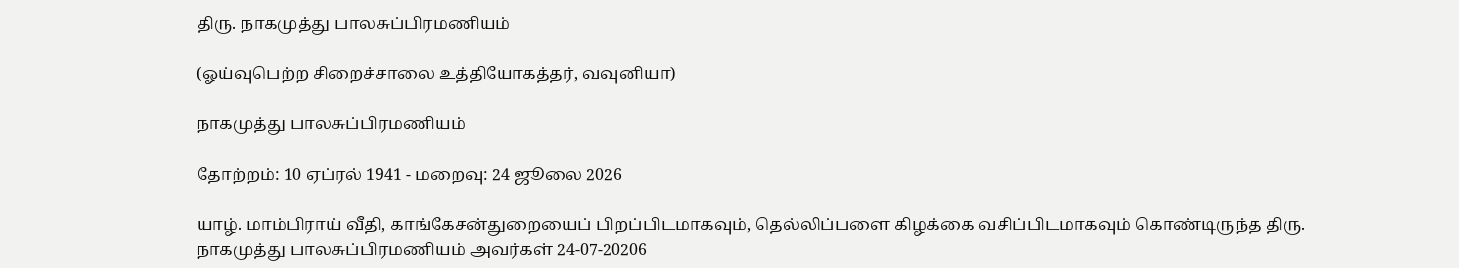திரு. நாகமுத்து பாலசுப்பிரமணியம்

(ஓய்வுபெற்ற சிறைச்சாலை உத்தியோகத்தர், வவுனியா)

நாகமுத்து பாலசுப்பிரமணியம்

தோற்றம்: 10 ஏப்ரல் 1941 - மறைவு: 24 ஜூலை 2026

யாழ். மாம்பிராய் வீதி, காங்கேசன்துறையைப் பிறப்பிடமாகவும், தெல்லிப்பளை கிழக்கை வசிப்பிடமாகவும் கொண்டிருந்த திரு. நாகமுத்து பாலசுப்பிரமணியம் அவர்கள் 24-07-20206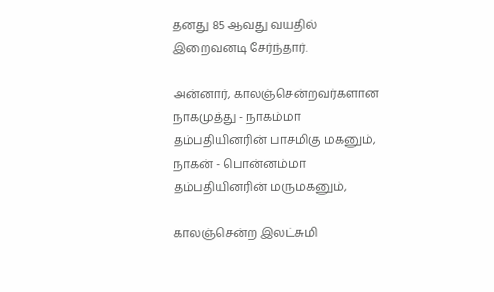தனது 85 ஆவது வயதில் இறைவனடி சேர்ந்தார்.

அன்னார், காலஞ்சென்றவர்களான நாகமுத்து - நாகம்மா தம்பதியினரின் பாசமிகு மகனும், நாகன் - பொன்னம்மா தம்பதியினரின் மருமகனும்,

காலஞ்சென்ற இலட்சுமி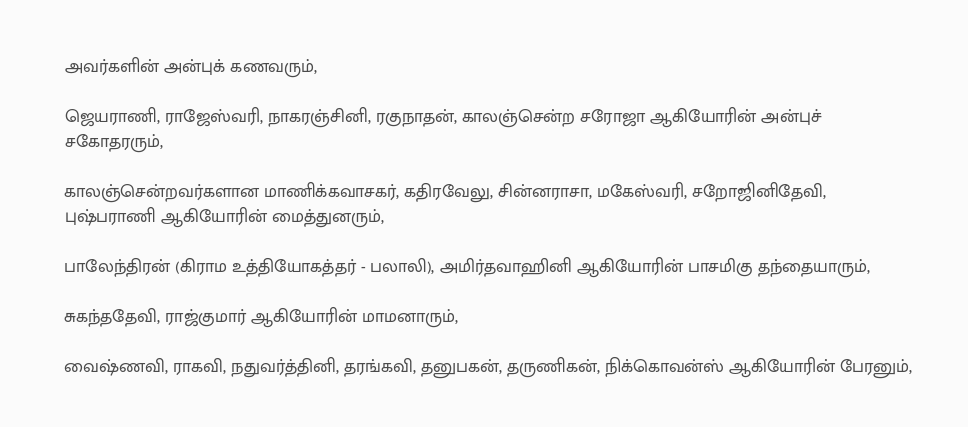அவர்களின் அன்புக் கணவரும்,

ஜெயராணி, ராஜேஸ்வரி, நாகரஞ்சினி, ரகுநாதன், காலஞ்சென்ற சரோஜா ஆகியோரின் அன்புச் சகோதரரும்,

காலஞ்சென்றவர்களான மாணிக்கவாசகர், கதிரவேலு, சின்னராசா, மகேஸ்வரி, சறோஜினிதேவி, புஷ்பராணி ஆகியோரின் மைத்துனரும்,

பாலேந்திரன் (கிராம உத்தியோகத்தர் - பலாலி), அமிர்தவாஹினி ஆகியோரின் பாசமிகு தந்தையாரும்,

சுகந்ததேவி, ராஜ்குமார் ஆகியோரின் மாமனாரும்,

வைஷ்ணவி, ராகவி, நதுவர்த்தினி, தரங்கவி, தனுபகன், தருணிகன், நிக்கொவன்ஸ் ஆகியோரின் பேரனும்,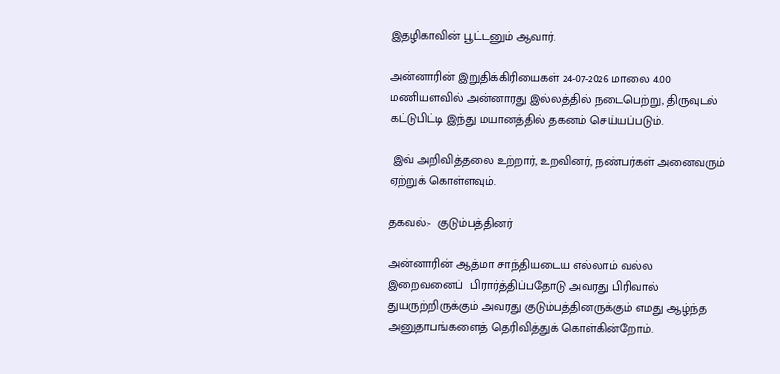இதழிகாவின் பூட்டனும் ஆவார்.

அன்னாரின் இறுதிக்கிரியைகள் 24-07-2026 மாலை 4.00 மணியளவில் அன்னாரது இல்லத்தில் நடைபெற்று, திருவுடல் கட்டுபிட்டி இந்து மயானத்தில் தகனம் செய்யப்படும்.

 இவ் அறிவித்தலை உற்றார், உறவினர், நண்பர்கள் அனைவரும் ஏற்றுக் கொள்ளவும்.

தகவல்:-  குடும்பத்தினர்

அன்னாரின் ஆத்மா சாந்தியடைய எல்லாம் வல்ல இறைவனைப்  பிரார்த்திப்பதோடு அவரது பிரிவால் துயருற்றிருக்கும் அவரது குடும்பத்தினருக்கும் எமது ஆழ்ந்த அனுதாபங்களைத் தெரிவித்துக் கொள்கின்றோம்.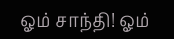ஓம் சாந்தி! ஓம்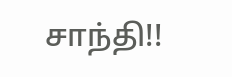சாந்தி!!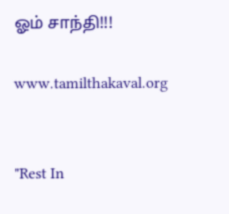ஓம் சாந்தி!!!

www.tamilthakaval.org


"Rest In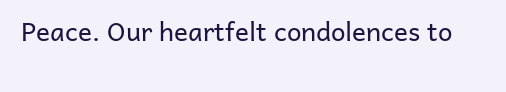Peace. Our heartfelt condolences to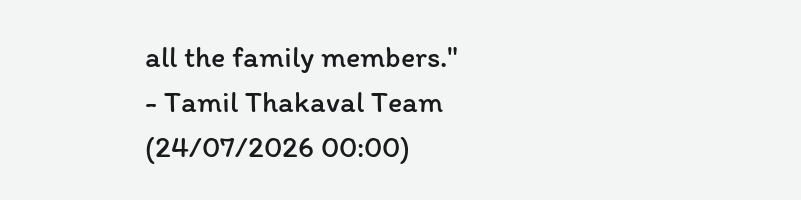all the family members."
- Tamil Thakaval Team (24/07/2026 00:00)